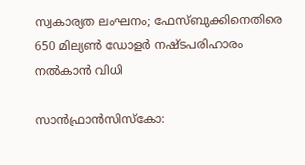സ്വകാര്യത ലംഘനം; ഫേസ്ബുക്കിനെതിരെ 650 മില്യണ്‍ ഡോളര്‍ നഷ്ടപരിഹാരം നല്‍കാന്‍ വിധി

സാന്‍ഫ്രാന്‍സിസ്‌കോ: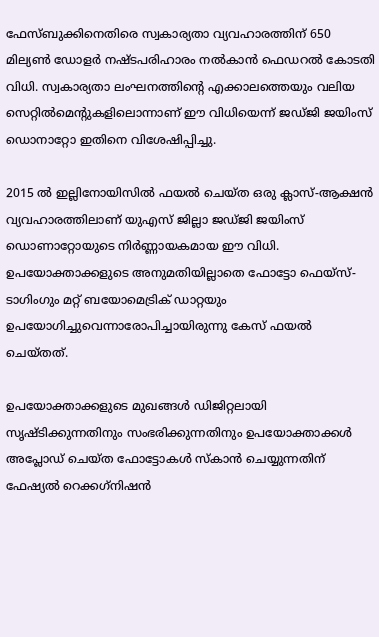ഫേസ്ബുക്കിനെതിരെ സ്വകാര്യതാ വ്യവഹാരത്തിന് 650 മില്യണ്‍ ഡോളര്‍ നഷ്ടപരിഹാരം നല്‍കാന്‍ ഫെഡറല്‍ കോടതി വിധി. സ്വകാര്യതാ ലംഘനത്തിന്റെ എക്കാലത്തെയും വലിയ സെറ്റില്‍മെന്റുകളിലൊന്നാണ് ഈ വിധിയെന്ന് ജഡ്ജി ജയിംസ് ഡൊനാറ്റോ ഇതിനെ വിശേഷിപ്പിച്ചു.

2015 ല്‍ ഇല്ലിനോയിസില്‍ ഫയല്‍ ചെയ്ത ഒരു ക്ലാസ്-ആക്ഷന്‍ വ്യവഹാരത്തിലാണ് യുഎസ് ജില്ലാ ജഡ്ജി ജയിംസ് ഡൊണാറ്റോയുടെ നിര്‍ണ്ണായകമായ ഈ വിധി. ഉപയോക്താക്കളുടെ അനുമതിയില്ലാതെ ഫോട്ടോ ഫെയ്‌സ്-ടാഗിംഗും മറ്റ് ബയോമെട്രിക് ഡാറ്റയും ഉപയോഗിച്ചുവെന്നാരോപിച്ചായിരുന്നു കേസ് ഫയല്‍ ചെയ്തത്.

ഉപയോക്താക്കളുടെ മുഖങ്ങള്‍ ഡിജിറ്റലായി സൃഷ്ടിക്കുന്നതിനും സംഭരിക്കുന്നതിനും ഉപയോക്താക്കള്‍ അപ്ലോഡ് ചെയ്ത ഫോട്ടോകള്‍ സ്‌കാന്‍ ചെയ്യുന്നതിന് ഫേഷ്യല്‍ റെക്കഗ്‌നിഷന്‍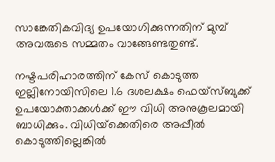സാങ്കേതികവിദ്യ ഉപയോഗിക്കുന്നതിന് മുമ്പ് അവരുടെ സമ്മതം വാങ്ങേണ്ടതുണ്ട്.

നഷ്ടപരിഹാരത്തിന് കേസ് കൊടുത്ത ഇല്ലിനോയിസിലെ 1.6 ദശലക്ഷം ഫെയ്‌സ്ബുക്ക് ഉപയോക്താക്കള്‍ക്ക് ഈ വിധി അനുകൂലമായി ബാധിക്കും. വിധിയ്‌ക്കെതിരെ അപ്പീല്‍ കൊടുത്തില്ലെങ്കില്‍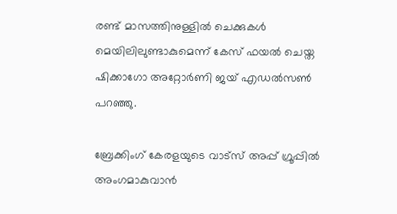രണ്ട് മാസത്തിനുള്ളില്‍ ചെക്കുകള്‍ മെയിലിലുണ്ടാകുമെന്ന് കേസ് ഫയല്‍ ചെയ്ത ഷിക്കാഗോ അറ്റോര്‍ണി ജയ് എഡല്‍സണ്‍ പറഞ്ഞു.

ബ്രേക്കിംഗ് കേരളയുടെ വാട്സ് അപ്പ് ഗ്രൂപ്പിൽ അംഗമാകുവാൻ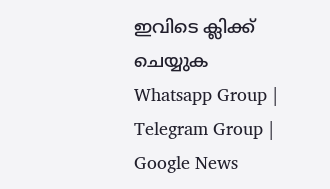ഇവിടെ ക്ലിക്ക് ചെയ്യുക Whatsapp Group | Telegram Group | Google News